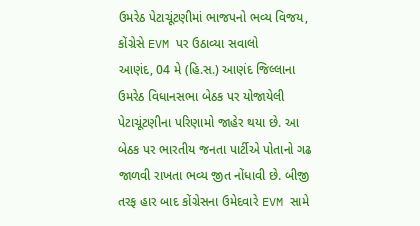ઉમરેઠ પેટાચૂંટણીમાં ભાજપનો ભવ્ય વિજય, કોંગ્રેસે EVM પર ઉઠાવ્યા સવાલો
આણંદ, 04 મે (હિ.સ.) આણંદ જિલ્લાના ઉમરેઠ વિધાનસભા બેઠક પર યોજાયેલી પેટાચૂંટણીના પરિણામો જાહેર થયા છે. આ બેઠક પર ભારતીય જનતા પાર્ટીએ પોતાનો ગઢ જાળવી રાખતા ભવ્ય જીત નોંધાવી છે. બીજી તરફ હાર બાદ કોંગ્રેસના ઉમેદવારે EVM સામે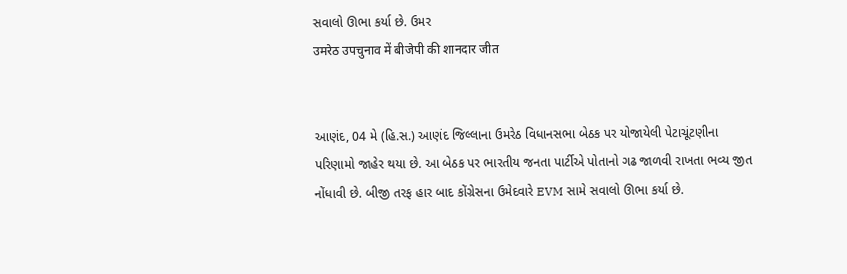સવાલો ઊભા કર્યા છે. ઉમર
उमरेठ उपचुनाव में बीजेपी की शानदार जीत


આણંદ, 04 મે (હિ.સ.) આણંદ જિલ્લાના ઉમરેઠ વિધાનસભા બેઠક પર યોજાયેલી પેટાચૂંટણીના પરિણામો જાહેર થયા છે. આ બેઠક પર ભારતીય જનતા પાર્ટીએ પોતાનો ગઢ જાળવી રાખતા ભવ્ય જીત નોંધાવી છે. બીજી તરફ હાર બાદ કોંગ્રેસના ઉમેદવારે EVM સામે સવાલો ઊભા કર્યા છે.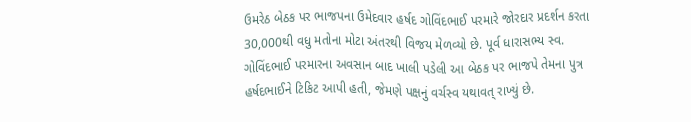ઉમરેઠ બેઠક પર ભાજપના ઉમેદવાર હર્ષદ ગોવિંદભાઈ પરમારે જોરદાર પ્રદર્શન કરતા 30,000થી વધુ મતોના મોટા અંતરથી વિજય મેળવ્યો છે. પૂર્વ ધારાસભ્ય સ્વ. ગોવિંદભાઈ પરમારના અવસાન બાદ ખાલી પડેલી આ બેઠક પર ભાજપે તેમના પુત્ર હર્ષદભાઈને ટિકિટ આપી હતી, જેમણે પક્ષનું વર્ચસ્વ યથાવત્ રાખ્યું છે.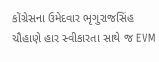કોંગ્રેસના ઉમેદવાર ભૃગુરાજસિંહ ચૌહાણે હાર સ્વીકારતા સાથે જ EVM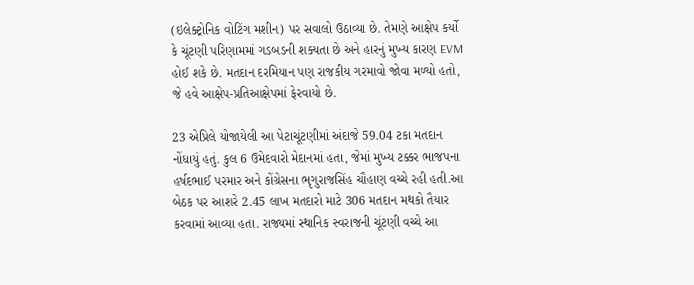(ઇલેક્ટ્રોનિક વોટિંગ મશીન) પર સવાલો ઉઠાવ્યા છે. તેમણે આક્ષેપ કર્યો કે ચૂંટણી પરિણામમાં ગડબડની શક્યતા છે અને હારનું મુખ્ય કારણ EVM હોઈ શકે છે. મતદાન દરમિયાન પણ રાજકીય ગરમાવો જોવા મળ્યો હતો, જે હવે આક્ષેપ-પ્રતિઆક્ષેપમાં ફેરવાયો છે.

23 એપ્રિલે યોજાયેલી આ પેટાચૂંટણીમાં અંદાજે 59.04 ટકા મતદાન નોંધાયું હતું. કુલ 6 ઉમેદવારો મેદાનમાં હતા, જેમાં મુખ્ય ટક્કર ભાજપના હર્ષદભાઈ પરમાર અને કોંગ્રેસના ભૃગુરાજસિંહ ચૌહાણ વચ્ચે રહી હતી.આ બેઠક પર આશરે 2.45 લાખ મતદારો માટે 306 મતદાન મથકો તૈયાર કરવામાં આવ્યા હતા. રાજ્યમાં સ્થાનિક સ્વરાજની ચૂંટણી વચ્ચે આ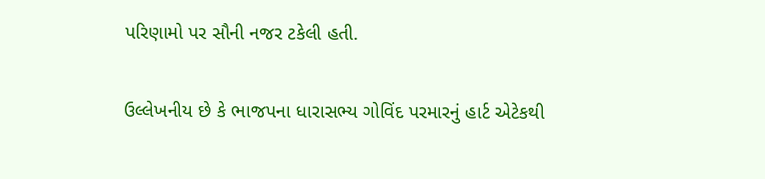પરિણામો પર સૌની નજર ટકેલી હતી.

ઉલ્લેખનીય છે કે ભાજપના ધારાસભ્ય ગોવિંદ પરમારનું હાર્ટ એટેકથી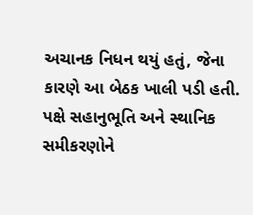અચાનક નિધન થયું હતું, જેના કારણે આ બેઠક ખાલી પડી હતી. પક્ષે સહાનુભૂતિ અને સ્થાનિક સમીકરણોને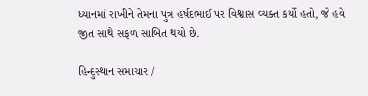ધ્યાનમાં રાખીને તેમના પુત્ર હર્ષદભાઈ પર વિશ્વાસ વ્યક્ત કર્યો હતો, જે હવે જીત સાથે સફળ સાબિત થયો છે.

હિન્દુસ્થાન સમાચાર /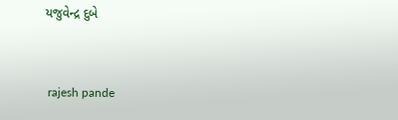યજુવેન્દ્ર દુબે


 rajesh pande